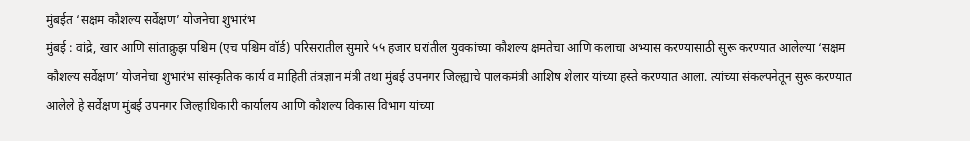मुंबईत ‘सक्षम कौशल्य सर्वेक्षण’ योजनेचा शुभारंभ
मुंबई : वांद्रे, खार आणि सांताक्रुझ पश्चिम (एच पश्चिम वॉर्ड) परिसरातील सुमारे ५५ हजार घरांतील युवकांच्या कौशल्य क्षमतेचा आणि कलाचा अभ्यास करण्यासाठी सुरू करण्यात आलेल्या ‘सक्षम कौशल्य सर्वेक्षण’ योजनेचा शुभारंभ सांस्कृतिक कार्य व माहिती तंत्रज्ञान मंत्री तथा मुंबई उपनगर जिल्ह्याचे पालकमंत्री आशिष शेलार यांच्या हस्ते करण्यात आला. त्यांच्या संकल्पनेतून सुरू करण्यात आलेले हे सर्वेक्षण मुंबई उपनगर जिल्हाधिकारी कार्यालय आणि कौशल्य विकास विभाग यांच्या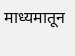माध्यमातून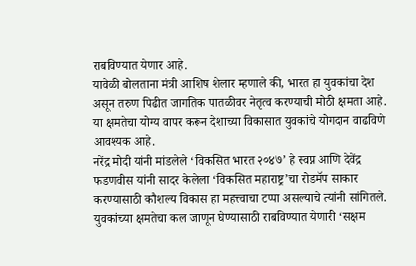राबविण्यात येणार आहे.
यावेळी बोलताना मंत्री आशिष शेलार म्हणाले की, भारत हा युवकांचा देश असून तरुण पिढीत जागतिक पातळीवर नेतृत्व करण्याची मोठी क्षमता आहे. या क्षमतेचा योग्य वापर करून देशाच्या विकासात युवकांचे योगदान वाढविणे आवश्यक आहे.
नरेंद्र मोदी यांनी मांडलेले ‘विकसित भारत २०४७’ हे स्वप्न आणि देवेंद्र फडणवीस यांनी सादर केलेला ‘विकसित महाराष्ट्र’चा रोडमॅप साकार करण्यासाठी कौशल्य विकास हा महत्त्वाचा टप्पा असल्याचे त्यांनी सांगितले.
युवकांच्या क्षमतेचा कल जाणून घेण्यासाठी राबविण्यात येणारी ‘सक्षम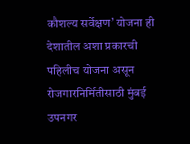कौशल्य सर्वेक्षण’ योजना ही देशातील अशा प्रकारची पहिलीच योजना असून रोजगारनिर्मितीसाठी मुंबई उपनगर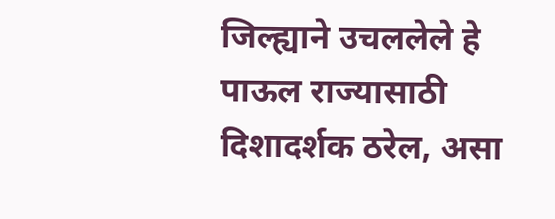जिल्ह्याने उचललेले हे पाऊल राज्यासाठी दिशादर्शक ठरेल, असा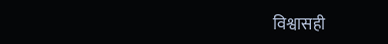विश्वासही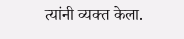त्यांनी व्यक्त केला.